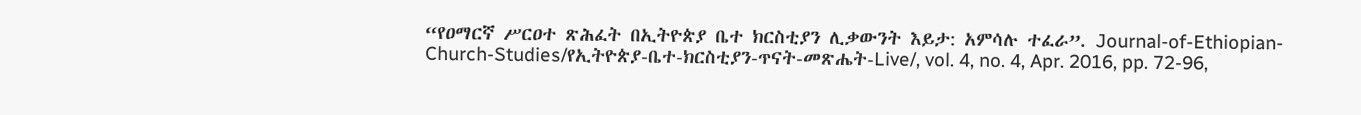“የዐማርኛ ሥርዐተ ጽሕፈት በኢትዮጵያ ቤተ ክርስቲያን ሊቃውንት እይታ: አምሳሉ ተፈራ”. Journal-of-Ethiopian-Church-Studies/የኢትዮጵያ-ቤተ-ክርስቲያን-ጥናት-መጽሔት-Live/, vol. 4, no. 4, Apr. 2016, pp. 72-96,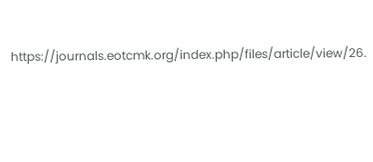https://journals.eotcmk.org/index.php/files/article/view/26.